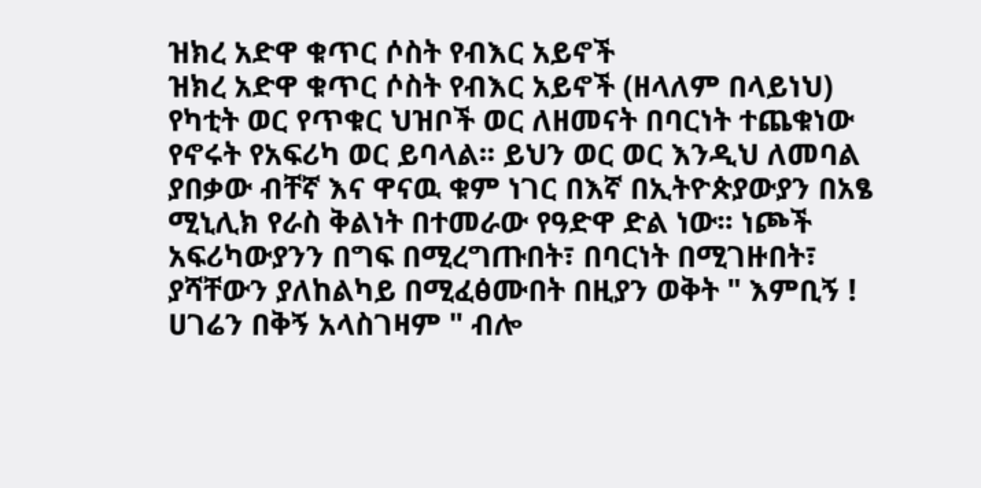ዝክረ አድዋ ቁጥር ሶስት የብእር አይኖች
ዝክረ አድዋ ቁጥር ሶስት የብእር አይኖች (ዘላለም በላይነህ) የካቲት ወር የጥቁር ህዝቦች ወር ለዘመናት በባርነት ተጨቁነው የኖሩት የአፍሪካ ወር ይባላል፡፡ ይህን ወር ወር እንዲህ ለመባል ያበቃው ብቸኛ እና ዋናዉ ቁም ነገር በእኛ በኢትዮጵያውያን በአፄ ሚኒሊክ የራስ ቅልነት በተመራው የዓድዋ ድል ነው፡፡ ነጮች አፍሪካውያንን በግፍ በሚረግጡበት፣ በባርነት በሚገዙበት፣ ያሻቸውን ያለከልካይ በሚፈፅሙበት በዚያን ወቅት " እምቢኝ ! ሀገሬን በቅኝ አላስገዛም " ብሎ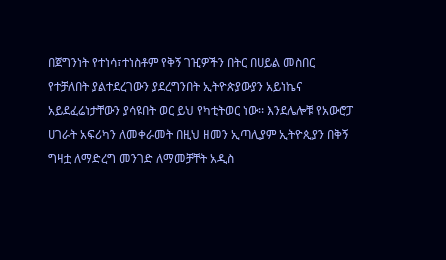በጀግንነት የተነሳ፣ተነስቶም የቅኝ ገዢዎችን በትር በሀይል መስበር የተቻለበት ያልተደረገውን ያደረግንበት ኢትዮጵያውያን አይነኬና አይደፈሬነታቸውን ያሳዩበት ወር ይህ የካቲትወር ነው፡፡ እንደሌሎቹ የአውሮፓ ሀገራት አፍሪካን ለመቀራመት በዚህ ዘመን ኢጣሊያም ኢትዮጲያን በቅኝ ግዛቷ ለማድረግ መንገድ ለማመቻቸት አዲስ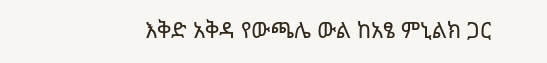እቅድ አቅዳ የውጫሌ ውል ከአፄ ምኒልክ ጋር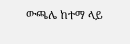ውጫሌ ከተማ ላይ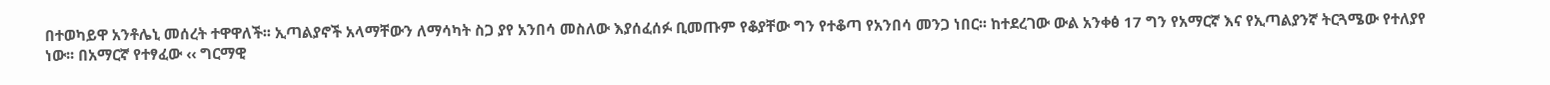በተወካይዋ አንቶሌኒ መሰረት ተዋዋለች፡፡ ኢጣልያኖች አላማቸውን ለማሳካት ስጋ ያየ አንበሳ መስለው እያሰፈሰፉ ቢመጡም የቆያቸው ግን የተቆጣ የአንበሳ መንጋ ነበር፡፡ ከተደረገው ውል አንቀፅ 17 ግን የአማርኛ እና የኢጣልያንኛ ትርጓሜው የተለያየ ነው፡፡ በአማርኛ የተፃፈው ‹‹ ግርማዊ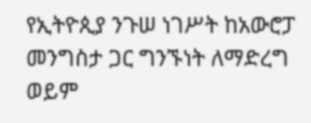የኢትዮጲያ ንጉሠ ነገሥት ከአውሮፓ መንግስታ ጋር ግንኙነት ለማድረግ ወይም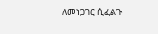ለመነጋገር ሲፈልጉ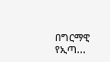በግርማዊ የኢጣ...